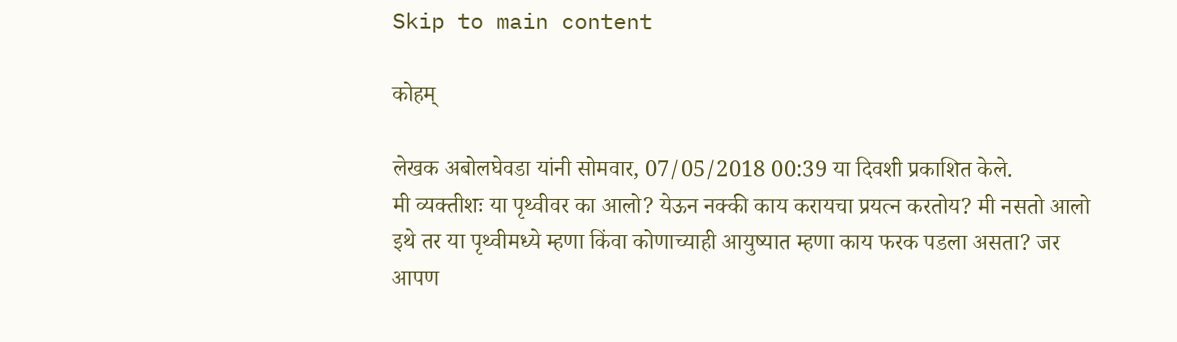Skip to main content

कोहम्

लेखक अबोलघेवडा यांनी सोमवार, 07/05/2018 00:39 या दिवशी प्रकाशित केले.
मी व्यक्तीशः या पृथ्वीवर का आलो? येऊन नक्की काय करायचा प्रयत्न करतोय? मी नसतो आलो इथे तर या पृथ्वीमध्ये म्हणा किंवा कोणाच्याही आयुष्यात म्हणा काय फरक पडला असता? जर आपण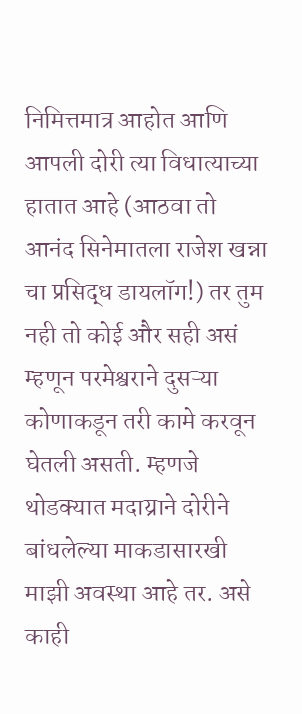निमित्तमात्र आहोत आणि आपली दोरी त्या विधात्याच्या हातात आहे (आठवा तो आनंद सिनेमातला राजेश खन्ना चा प्रसिद्ध डायलॉग!) तर तुम नही तो कोई और सही असं म्हणून परमेश्वराने दुसऱ्या कोणाकडून तरी कामे करवून घेतली असती. म्हणजे थोडक्यात मदाय्राने दोरीने बांधलेल्या माकडासारखी माझी अवस्था आहे तर. असे काही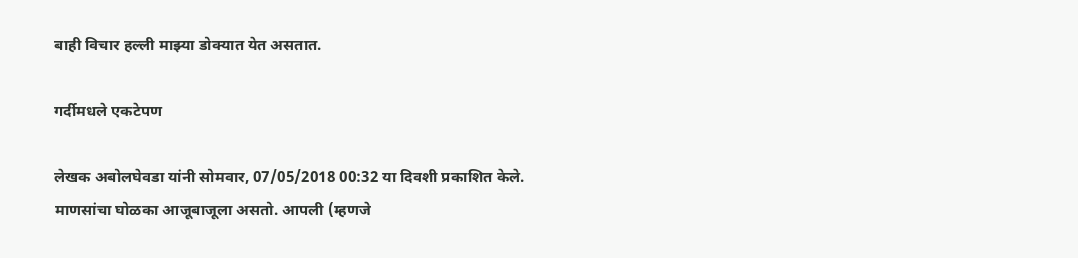बाही विचार हल्ली माझ्या डोक्यात येत असतात.

गर्दीमधले एकटेपण

लेखक अबोलघेवडा यांनी सोमवार, 07/05/2018 00:32 या दिवशी प्रकाशित केले.
माणसांचा घोळका आजूबाजूला असतो. आपली (म्हणजे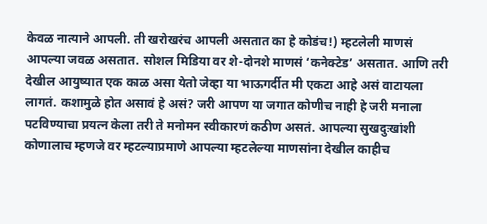केवळ नात्याने आपली. ती खरोखरंच आपली असतात का हे कोडंच!) म्हटलेली माणसं आपल्या जवळ असतात. सोशल मिडिया वर शे-दोनशे माणसं ‘कनेक्टेड’ असतात. आणि तरी देखील आयुष्यात एक काळ असा येतो जेव्हा या भाऊगर्दीत मी एकटा आहे असं वाटायला लागतं. कशामुळे होत असावं हे असं? जरी आपण या जगात कोणीच नाही हे जरी मनाला पटविण्याचा प्रयत्न केला तरी ते मनोमन स्वीकारणं कठीण असतं. आपल्या सुखदुःखांशी कोणालाच म्हणजे वर म्हटल्याप्रमाणे आपल्या म्हटलेल्या माणसांना देखील काहीच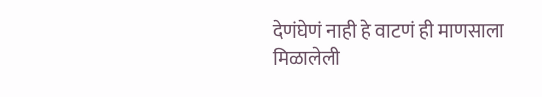देणंघेणं नाही हे वाटणं ही माणसाला मिळालेली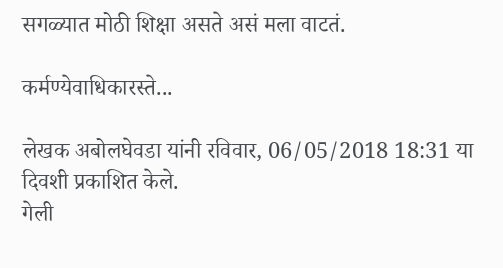सगळ्यात मोठी शिक्षा असते असं मला वाटतं.

कर्मण्येवाधिकारस्ते...

लेखक अबोलघेवडा यांनी रविवार, 06/05/2018 18:31 या दिवशी प्रकाशित केले.
गेली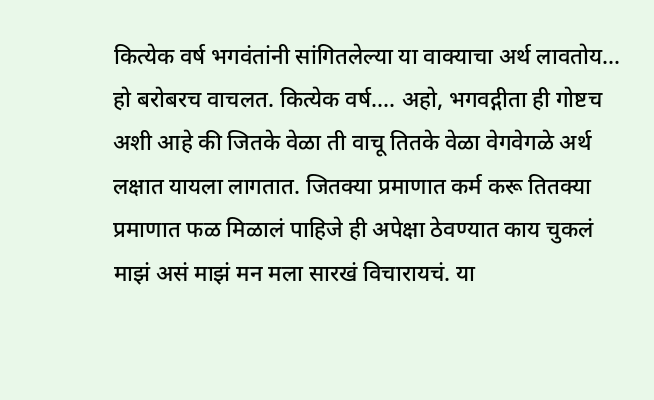कित्येक वर्ष भगवंतांनी सांगितलेल्या या वाक्याचा अर्थ लावतोय... हो बरोबरच वाचलत. कित्येक वर्ष.... अहो, भगवद्गीता ही गोष्टच अशी आहे की जितके वेळा ती वाचू तितके वेळा वेगवेगळे अर्थ लक्षात यायला लागतात. जितक्या प्रमाणात कर्म करू तितक्या प्रमाणात फळ मिळालं पाहिजे ही अपेक्षा ठेवण्यात काय चुकलं माझं असं माझं मन मला सारखं विचारायचं. या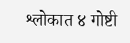श्लोकात ४ गोष्टी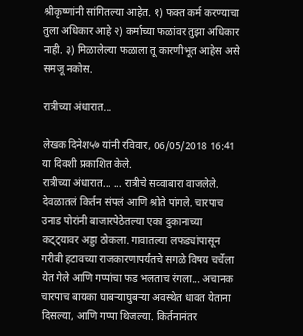श्रीकृष्णांनी सांगितल्या आहेत. १) फक्त कर्म करण्याचा तुला अधिकार आहे २) कर्माच्या फळांवर तुझा अधिकार नाही. ३) मिळालेल्या फळाला तू कारणीभूत आहेस असे समजू नकोस.

रात्रीच्या अंधारात...

लेखक दिनेश५७ यांनी रविवार, 06/05/2018 16:41 या दिवशी प्रकाशित केले.
रात्रीच्या अंधारात... ... रात्रीचे सव्वाबारा वाजलेले. देवळातलं किर्तन संपलं आणि श्रोते पांगले. चारपाच उनाड पोरांनी बाजारपेठेतल्या एका दुकानाच्या कट्ट्यावर अड्डा ठोकला. गावातल्या लफड्यांपासून गरीबी हटावच्या राजकारणापर्यंतचे सगळे विषय चर्चेला येत गेले आणि गप्पांचा फड भलताच रंगला... अचानक चारपाच बायका घाबऱ्याघुबऱ्या अवस्थेत धावत येताना दिसल्या, आणि गप्पा थिजल्या. किर्तनानंतर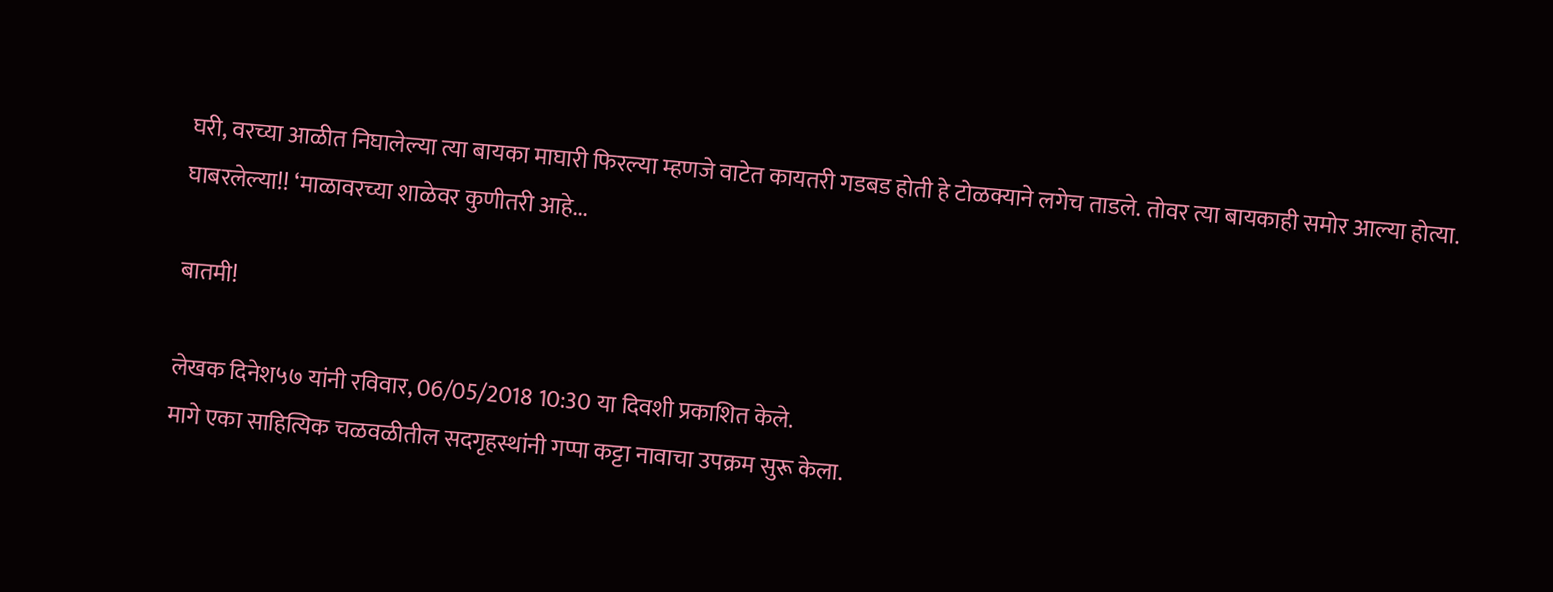घरी, वरच्या आळीत निघालेल्या त्या बायका माघारी फिरल्या म्हणजे वाटेत कायतरी गडबड होती हे टोळक्याने लगेच ताडले. तोवर त्या बायकाही समोर आल्या होत्या. घाबरलेल्या!! ‘माळावरच्या शाळेवर कुणीतरी आहे...

बातमी!

लेखक दिनेश५७ यांनी रविवार, 06/05/2018 10:30 या दिवशी प्रकाशित केले.
मागे एका साहित्यिक चळवळीतील सदगृहस्थांनी गप्पा कट्टा नावाचा उपक्रम सुरू केला.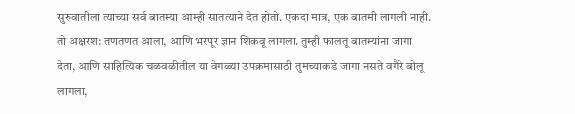सुरुवातीला त्याच्या सर्व बातम्या आम्ही सातत्याने देत होतो. एकदा मात्र, एक बातमी लागली नाही. तो अक्षरश: तणतणत आला, आणि भरपूर ज्ञान शिकवू लागला. तुम्ही फालतू बातम्यांना जागा देता, आणि साहित्यिक चळवळीतील या वेगळ्या उपक्रमासाठी तुमच्याकडे जागा नसते वगैरे बोलू लागला,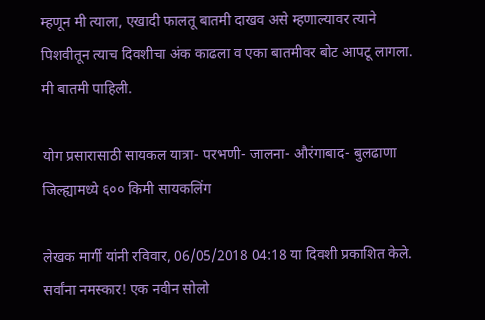म्हणून मी त्याला, एखादी फालतू बातमी दाखव असे म्हणाल्यावर त्याने पिशवीतून त्याच दिवशीचा अंक काढला व एका बातमीवर बोट आपटू लागला. मी बातमी पाहिली.

योग प्रसारासाठी सायकल यात्रा- परभणी- जालना- औरंगाबाद- बुलढाणा जिल्ह्यामध्ये ६०० किमी सायकलिंग

लेखक मार्गी यांनी रविवार, 06/05/2018 04:18 या दिवशी प्रकाशित केले.
सर्वांना नमस्कार! एक नवीन सोलो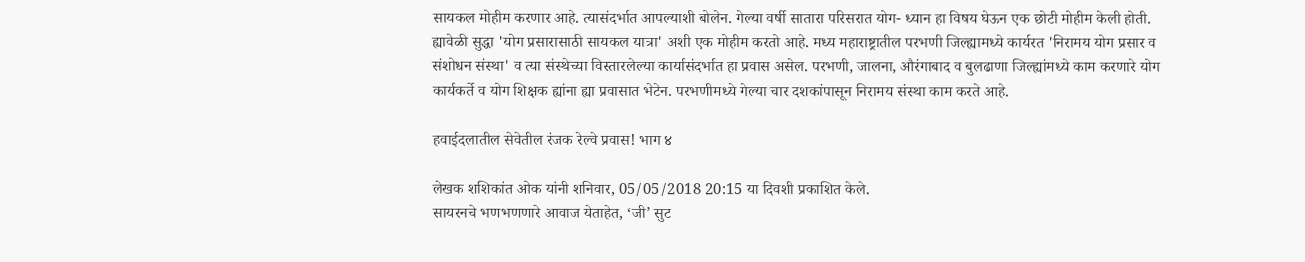सायकल मोहीम करणार आहे. त्यासंदर्भात आपल्याशी बोलेन. गेल्या वर्षी सातारा परिसरात योग- ध्यान हा विषय घेऊन एक छोटी मोहीम केली होती. ह्यावेळी सुद्धा 'योग प्रसारासाठी सायकल यात्रा' अशी एक मोहीम करतो आहे. मध्य महाराष्ट्रातील परभणी जिल्ह्यामध्ये कार्यरत 'निरामय योग प्रसार व संशोधन संस्था' व त्या संस्थेच्या विस्तारलेल्या कार्यासंदर्भात हा प्रवास असेल. परभणी, जालना, औरंगाबाद व बुलढाणा जिल्ह्यांमध्ये काम करणारे योग कार्यकर्ते व योग शिक्षक ह्यांना ह्या प्रवासात भेटेन. परभणीमध्ये गेल्या चार दशकांपासून निरामय संस्था काम करते आहे.

हवाईदलातील सेवेतील रंजक रेल्वे प्रवास! भाग ४

लेखक शशिकांत ओक यांनी शनिवार, 05/05/2018 20:15 या दिवशी प्रकाशित केले.
सायरनचे भणभणणारे आवाज येताहेत, ‘जी’ सुट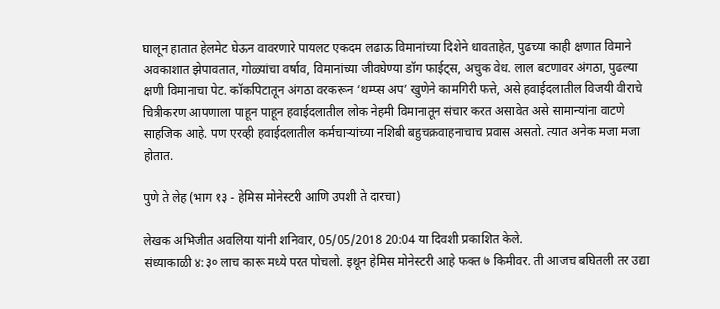घालून हातात हेलमेट घेऊन वावरणारे पायलट एकदम लढाऊ विमानांच्या दिशेने धावताहेत, पुढच्या काही क्षणात विमाने अवकाशात झेपावतात, गोळ्यांचा वर्षाव, विमानांच्या जीवघेण्या डॉग फाईट्स, अचुक वेध. लाल बटणावर अंगठा, पुढल्या क्षणी विमानाचा पेट. कॉकपिटातून अंगठा वरकरून ‘थम्प्स अप’ खुणेने कामगिरी फत्ते, असे हवाईदलातील विजयी वीराचे चित्रीकरण आपणाला पाहून पाहून हवाईदलातील लोक नेहमी विमानातून संचार करत असावेत असे सामान्यांना वाटणे साहजिक आहे. पण एरव्ही हवाईदलातील कर्मचाऱ्यांच्या नशिबी बहुचक्रवाहनाचाच प्रवास असतो. त्यात अनेक मजा मजा होतात.

पुणे ते लेह (भाग १३ - हेमिस मोनेस्टरी आणि उपशी ते दारचा)

लेखक अभिजीत अवलिया यांनी शनिवार, 05/05/2018 20:04 या दिवशी प्रकाशित केले.
संध्याकाळी ४:३० लाच कारू मध्ये परत पोचलो. इथून हेमिस मोनेस्टरी आहे फक्त ७ किमीवर. ती आजच बघितली तर उद्या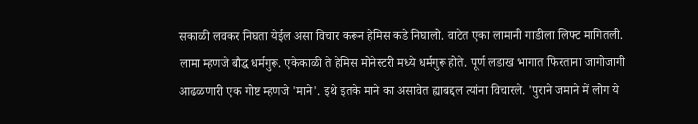सकाळी लवकर निघता येईल असा विचार करून हेमिस कडे निघालो. वाटेत एका लामानी गाडीला लिफ्ट मागितली. लामा म्हणजे बौद्ध धर्मगुरू. एकेकाळी ते हेमिस मोनेस्टरी मध्ये धर्मगुरू होते. पूर्ण लडाख भागात फिरताना जागोजागी आढळणारी एक गोष्ट म्हणजे 'माने'. इथे इतके माने का असावेत ह्याबद्दल त्यांना विचारले. 'पुराने जमाने में लोग ये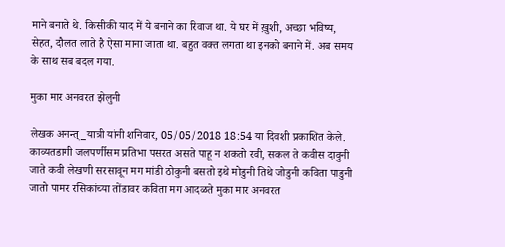माने बनाते थे. किसीकी याद में ये बनाने का रिवाज था. ये घर में ख़ुशी, अच्छा भविष्य, सेहत, दौलत लाते है ऐसा माना जाता था. बहुत वक्त लगता था इनको बनाने में. अब समय के साथ सब बदल गया.

मुका मार अनवरत झेलुनी

लेखक अनन्त्_यात्री यांनी शनिवार, 05/05/2018 18:54 या दिवशी प्रकाशित केले.
काव्यतडागी जलपर्णीसम प्रतिभा पसरत असते पाहू न शकतो रवी, सकल ते कवीस दावुनी जाते कवी लेखणी सरसावून मग मांडी ठोकुनी बसतो इथे मोडुनी तिथे जोडुनी कविता पाडुनी जातो पामर रसिकांच्या तोंडावर कविता मग आदळते मुका मार अनवरत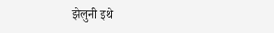झेलुनी इथे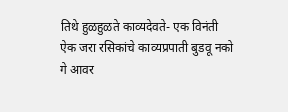तिथे हुळहुळते काव्यदेवते- एक विनंती ऐक जरा रसिकांचे काव्यप्रपाती बुडवू नको गे आवर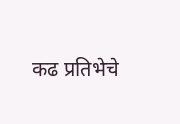कढ प्रतिभेचे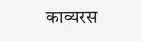काव्यरस